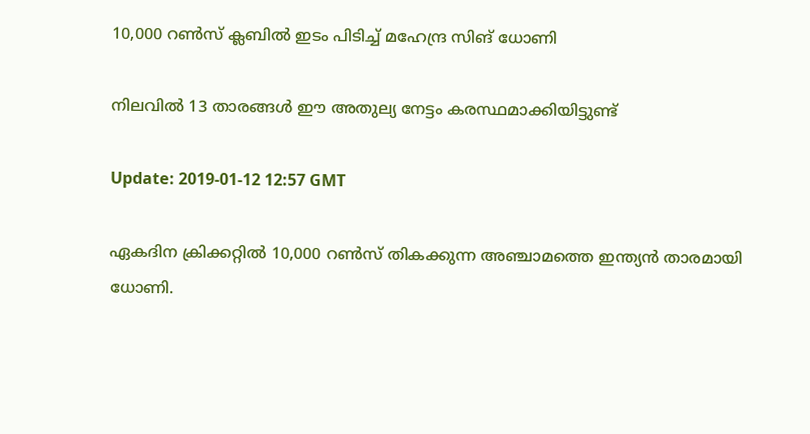10,000 റണ്‍സ് ക്ലബില്‍ ഇടം പിടിച്ച് മഹേന്ദ്ര സിങ് ധോണി

നിലവിൽ 13 താരങ്ങള്‍ ഈ അതുല്യ നേട്ടം കരസ്ഥമാക്കിയിട്ടുണ്ട്

Update: 2019-01-12 12:57 GMT

ഏകദിന ക്രിക്കറ്റിൽ 10,000 റൺസ് തികക്കുന്ന അഞ്ചാമത്തെ ഇന്ത്യന്‍ താരമായി ധോണി.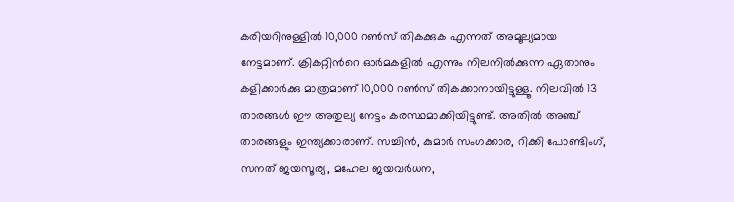കരിയറിനുള്ളിൽ 10,000 റൺസ് തികക്കുക എന്നത് അമൂല്യമായ നേട്ടമാണ്. ക്രികറ്റിന്‍റെ ഓർമകളിൽ എന്നും നിലനിൽക്കുന്ന ഏതാനും കളിക്കാർക്കു മാത്രമാണ് 10,000 റണ്‍സ് തികക്കാനായിട്ടുള്ളൂ. നിലവിൽ 13 താരങ്ങള്‍ ഈ അതുല്യ നേട്ടം കരസ്ഥമാക്കിയിട്ടുണ്ട്. അതിൽ അഞ്ച് താരങ്ങളും ഇന്ത്യക്കാരാണ്. സച്ചിൻ, കുമാർ സംഗക്കാര, റിക്കി പോണ്ടിംഗ്, സനത് ജയസൂര്യ, മഹേല ജയവർധന,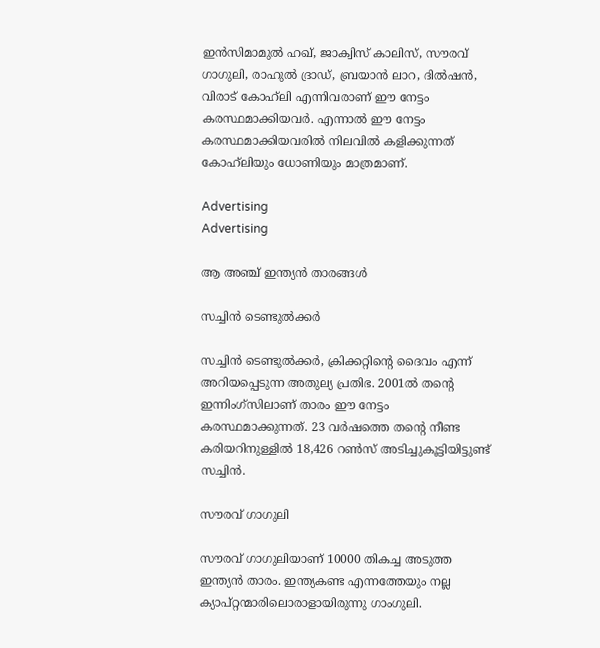ഇൻസിമാമുൽ ഹഖ്, ജാക്വിസ് കാലിസ്, സൗരവ് ഗാഗുലി, രാഹുൽ ദ്രാഡ്, ബ്രയാൻ ലാറ, ദിൽഷൻ, വിരാട് കോഹ്‍ലി എന്നിവരാണ് ഈ നേട്ടം കരസ്ഥമാക്കിയവര്‍. എന്നാൽ ഈ നേട്ടം കരസ്ഥമാക്കിയവരിൽ നിലവിൽ കളിക്കുന്നത് കോഹ്‍ലിയും ധോണിയും മാത്രമാണ്.

Advertising
Advertising

ആ അഞ്ച് ഇന്ത്യന്‍ താരങ്ങള്‍

സച്ചിൻ ടെണ്ടുൽക്കർ

സച്ചിൻ ടെണ്ടുൽക്കർ, ക്രിക്കറ്റിന്റെ ദൈവം എന്ന് അറിയപ്പെടുന്ന അതുല്യ പ്രതിഭ. 2001ൽ തന്റെ ഇന്നിംഗ്സിലാണ് താരം ഈ നേട്ടം കരസ്ഥമാക്കുന്നത്. 23 വര്‍ഷത്തെ തന്‍റെ നീണ്ട കരിയറിനുള്ളില്‍ 18,426 റണ്‍സ് അടിച്ചുകൂട്ടിയിട്ടുണ്ട് സച്ചിന്‍.

സൗരവ് ഗാഗുലി

സൗരവ് ഗാഗുലിയാണ് 10000 തികച്ച അടുത്ത ഇന്ത്യൻ താരം. ഇന്ത്യകണ്ട എന്നത്തേയും നല്ല ക്യാപ്റ്റന്മാരിലൊരാളായിരുന്നു ഗാംഗുലി.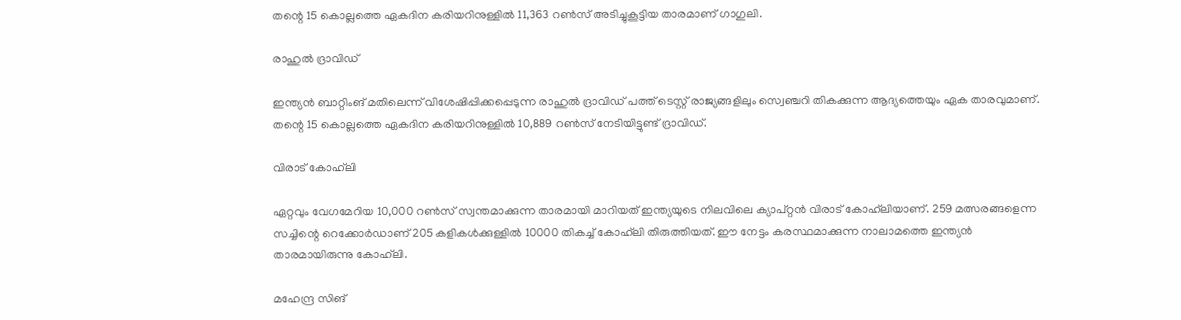തന്റെ 15 കൊല്ലത്തെ ഏകദിന കരിയറിനുള്ളിൽ 11,363 റൺസ് അടിച്ചുകൂട്ടിയ താരമാണ് ഗാഗുലി.

രാഹുൽ ദ്രാവിഡ്

ഇന്ത്യൻ ബാറ്റിംങ് മതിലെന്ന് വിശേഷിപ്പിക്കപ്പെടുന്ന രാഹുൽ ദ്രാവിഡ് പത്ത് ടെസ്റ്റ് രാജ്യങ്ങളിലും സ്വെഞ്ചറി തികക്കുന്ന ആദ്യത്തെയും ഏക താരവുമാണ്. തന്റെ 15 കൊല്ലത്തെ ഏകദിന കരിയറിനുള്ളിൽ 10,889 റൺസ് നേടിയിട്ടുണ്ട് ദ്രാവിഡ്.

വിരാട് കോഹ്‍ലി

ഏറ്റവും വേഗമേറിയ 10,000 റൺസ് സ്വന്തമാക്കുന്ന താരമായി മാറിയത് ഇന്ത്യയുടെ നിലവിലെ ക്യാപ്റ്റൻ വിരാട് കോഹ്‍ലിയാണ്. 259 മത്സരങ്ങളെന്ന സച്ചിന്റെ റെക്കോർഡാണ് 205 കളികൾക്കുള്ളിൽ 10000 തികച്ച് കോഹ്‍ലി തിരുത്തിയത്. ഈ നേട്ടം കരസ്ഥമാക്കുന്ന നാലാമത്തെ ഇന്ത്യന്‍ താരമായിരുന്നു കോഹ്‍ലി.

മഹേന്ദ്ര സിങ്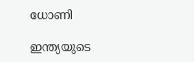ധോണി

ഇന്ത്യയുടെ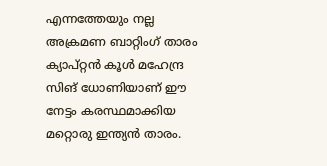എന്നത്തേയും നല്ല അക്രമണ ബാറ്റിംഗ് താരം ക്യാപ്റ്റൻ കൂൾ മഹേന്ദ്ര സിങ് ധോണിയാണ് ഈ നേട്ടം കരസ്ഥമാക്കിയ മറ്റൊരു ഇന്ത്യൻ താരം.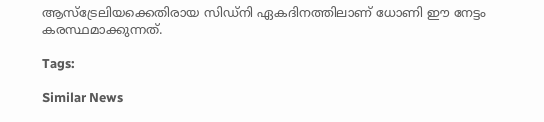ആസ്ട്രേലിയക്കെതിരായ സിഡ്നി ഏകദിനത്തിലാണ് ധോണി ഈ നേട്ടം കരസ്ഥമാക്കുന്നത്.

Tags:

Similar News